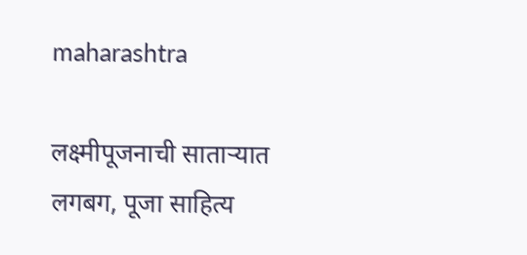maharashtra

लक्ष्मीपूजनाची साताऱ्यात लगबग, पूजा साहित्य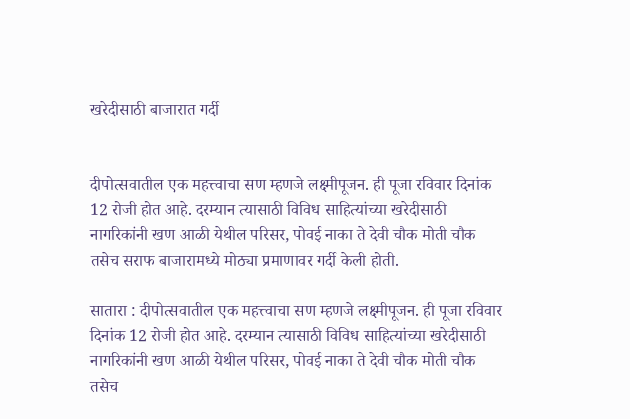खरेदीसाठी बाजारात गर्दी


दीपोत्सवातील एक महत्त्वाचा सण म्हणजे लक्ष्मीपूजन. ही पूजा रविवार दिनांक 12 रोजी होत आहे. दरम्यान त्यासाठी विविध साहित्यांच्या खरेदीसाठी नागरिकांनी खण आळी येथील परिसर, पोवई नाका ते देवी चौक मोती चौक तसेच सराफ बाजारामध्ये मोठ्या प्रमाणावर गर्दी केली होती.

सातारा : दीपोत्सवातील एक महत्त्वाचा सण म्हणजे लक्ष्मीपूजन. ही पूजा रविवार दिनांक 12 रोजी होत आहे. दरम्यान त्यासाठी विविध साहित्यांच्या खरेदीसाठी नागरिकांनी खण आळी येथील परिसर, पोवई नाका ते देवी चौक मोती चौक तसेच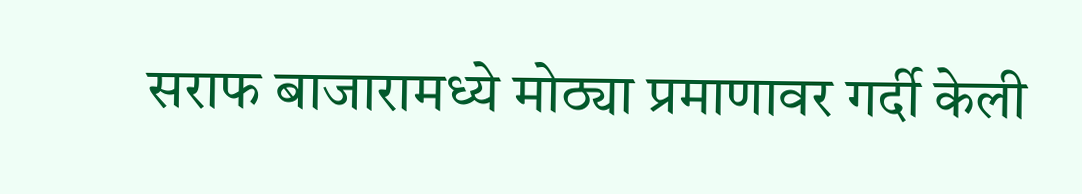सराफ बाजारामध्ये मोठ्या प्रमाणावर गर्दी केली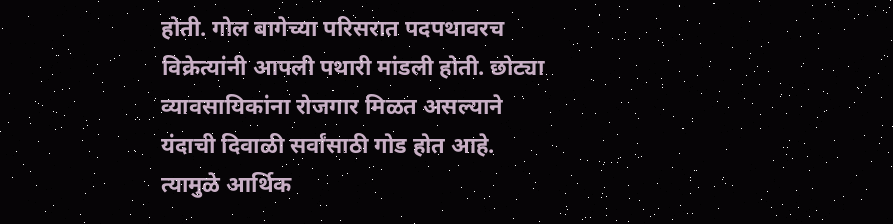होती. गोल बागेच्या परिसरात पदपथावरच विक्रेत्यांनी आपली पथारी मांडली होती. छोट्या व्यावसायिकांना रोजगार मिळत असल्याने यंदाची दिवाळी सर्वांसाठी गोड होत आहे. त्यामुळे आर्थिक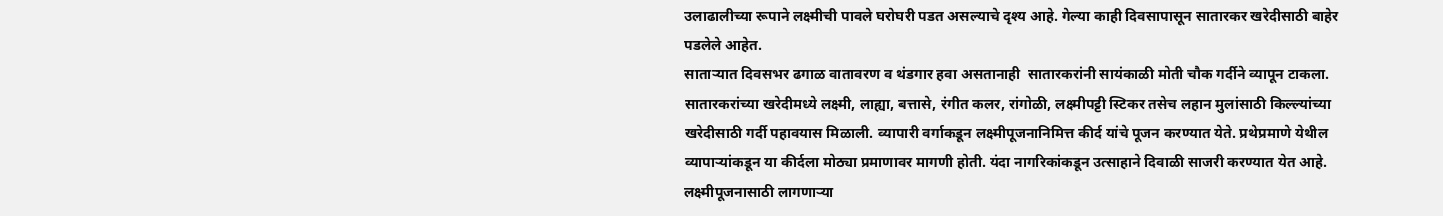उलाढालीच्या रूपाने लक्ष्मीची पावले घरोघरी पडत असल्याचे दृश्य आहे. गेल्या काही दिवसापासून सातारकर खरेदीसाठी बाहेर पडलेले आहेत.
साताऱ्यात दिवसभर ढगाळ वातावरण व थंडगार हवा असतानाही  सातारकरांनी सायंकाळी मोती चौक गर्दीने व्यापून टाकला. सातारकरांच्या खरेदीमध्ये लक्ष्मी, लाह्या, बत्तासे, रंगीत कलर, रांगोळी, लक्ष्मीपट्टी स्टिकर तसेच लहान मुलांसाठी किल्ल्यांच्या खरेदीसाठी गर्दी पहावयास मिळाली. व्यापारी वर्गाकडून लक्ष्मीपूजनानिमित्त कीर्द यांचे पूजन करण्यात येते. प्रथेप्रमाणे येथील व्यापाऱ्यांकडून या कीर्दला मोठ्या प्रमाणावर मागणी होती. यंदा नागरिकांकडून उत्साहाने दिवाळी साजरी करण्यात येत आहे. लक्ष्मीपूजनासाठी लागणाऱ्या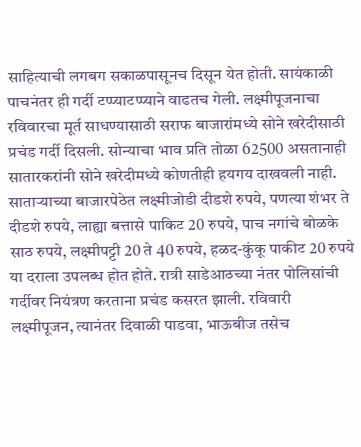साहित्याची लगबग सकाळपासूनच दिसून येत होती. सायंकाळी पाचनंतर ही गर्दी टप्प्याटप्प्याने वाढतच गेली. लक्ष्मीपूजनाचा रविवारचा मूर्त साधण्यासाठी सराफ बाजारांमध्ये सोने खरेदीसाठी प्रचंड गर्दी दिसली. सोन्याचा भाव प्रति तोळा 62500 असतानाही सातारकरांनी सोने खरेदीमध्ये कोणतीही हयगय दाखवली नाही.
साताऱ्याच्या बाजारपेठेत लक्ष्मीजोडी दीडशे रुपये, पणत्या शंभर ते दीडशे रुपये, लाह्या बत्तासे पाकिट 20 रुपये, पाच नगांचे बोळके साठ रुपये, लक्ष्मीपट्टी 20 ते 40 रुपये, हळद-कुंकू पाकीट 20 रुपये या दराला उपलब्ध होत होते. रात्री साडेआठच्या नंतर पोलिसांची गर्दीवर नियंत्रण करताना प्रचंड कसरत झाली. रविवारी लक्ष्मीपूजन, त्यानंतर दिवाळी पाडवा, भाऊबीज तसेच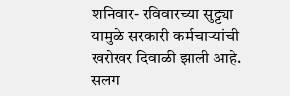शनिवार- रविवारच्या सुट्ट्या यामुळे सरकारी कर्मचाऱ्यांची खरोखर दिवाळी झाली आहे. सलग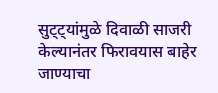सुट्ट्यांमुळे दिवाळी साजरी केल्यानंतर फिरावयास बाहेर जाण्याचा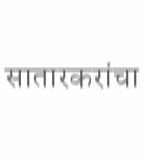सातारकरांचा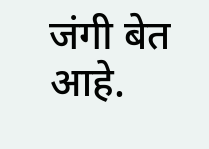जंगी बेत आहे.